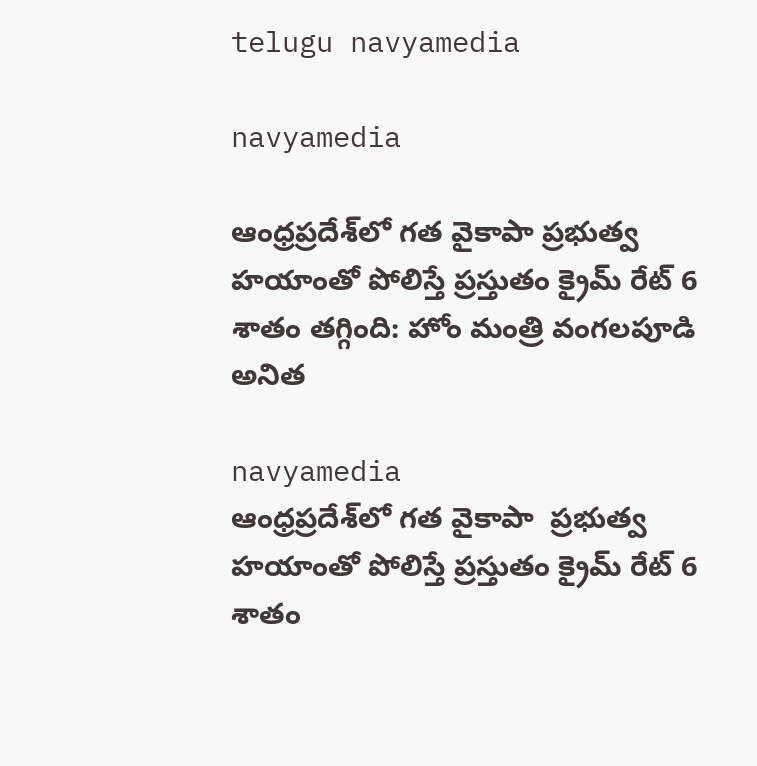telugu navyamedia

navyamedia

ఆంధ్రప్రదేశ్‌లో గత వైకాపా ప్రభుత్వ హయాంతో పోలిస్తే ప్రస్తుతం క్రైమ్ రేట్ 6 శాతం తగ్గింది: హోం మంత్రి వంగలపూడి అనిత

navyamedia
ఆంధ్రప్రదేశ్‌లో గత వైకాపా  ప్రభుత్వ హయాంతో పోలిస్తే ప్రస్తుతం క్రైమ్ రేట్ 6 శాతం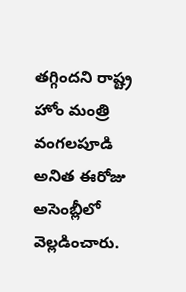తగ్గిందని రాష్ట్ర హోం మంత్రి వంగలపూడి అనిత ఈరోజు అసెంబ్లీలో వెల్లడించారు.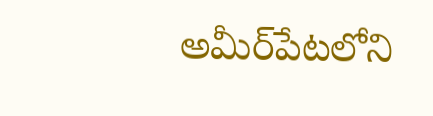అమీర్‌పేటలోని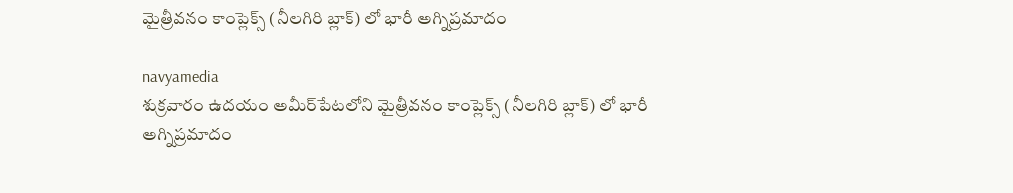మైత్రీవనం కాంప్లెక్స్‌ (నీలగిరి బ్లాక్) లో భారీ అగ్నిప్రమాదం

navyamedia
శుక్రవారం ఉదయం అమీర్‌పేటలోని మైత్రీవనం కాంప్లెక్స్‌ (నీలగిరి బ్లాక్) లో భారీ అగ్నిప్రమాదం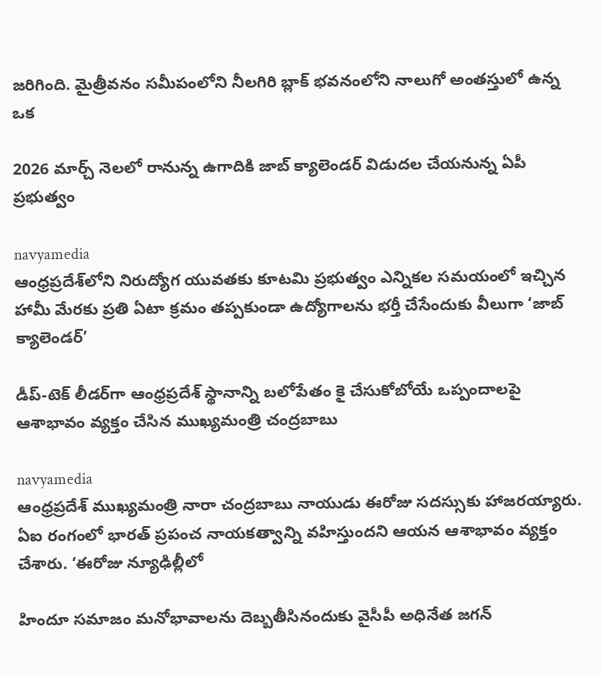జరిగింది. మైత్రీవనం సమీపంలోని నీలగిరి బ్లాక్ భవనంలోని నాలుగో అంతస్తులో ఉన్న ఒక

2026 మార్చ్ నెలలో రానున్న ఉగాదికి జాబ్ క్యాలెండర్ విడుదల చేయనున్న ఏపీ ప్రభుత్వం

navyamedia
ఆంధ్రప్రదేశ్‌లోని నిరుద్యోగ యువతకు కూటమి ప్రభుత్వం ఎన్నికల సమయంలో ఇచ్చిన హామీ మేరకు ప్రతి ఏటా క్రమం తప్పకుండా ఉద్యోగాలను భర్తీ చేసేందుకు వీలుగా ‘జాబ్ క్యాలెండర్’

డీప్-టెక్ లీడర్‌గా ఆంధ్రప్రదేశ్ స్థానాన్ని బలోపేతం కై చేసుకోబోయే ఒప్పందాలపై ఆశాభావం వ్యక్తం చేసిన ముఖ్యమంత్రి చంద్రబాబు

navyamedia
ఆంధ్రప్రదేశ్ ముఖ్యమంత్రి నారా చంద్రబాబు నాయుడు ఈరోజు సదస్సుకు హాజరయ్యారు. ఏఐ రంగంలో భారత్ ప్రపంచ నాయకత్వాన్ని వహిస్తుందని ఆయన ఆశాభావం వ్యక్తం చేశారు. ‘ఈరోజు న్యూఢిల్లీలో

హిందూ సమాజం మనోభావాలను దెబ్బతీసినందుకు వైసీపీ అధినేత జగన్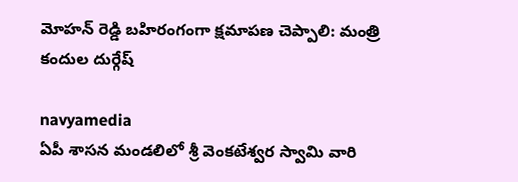మోహన్ రెడ్డి బహిరంగంగా క్షమాపణ చెప్పాలి: మంత్రి కందుల దుర్గేష్

navyamedia
ఏపీ శాసన మండలిలో శ్రీ వెంకటేశ్వర స్వామి వారి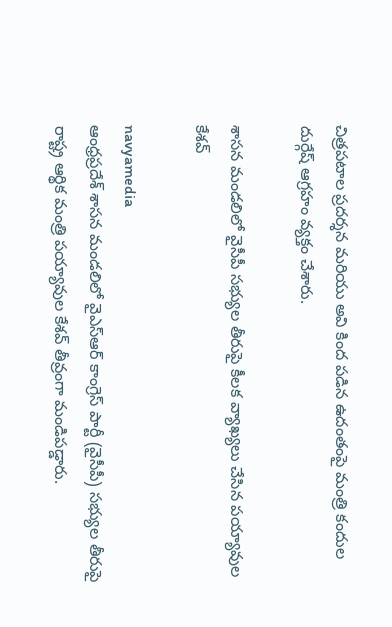చిత్రపటాల ప్రదర్శన మరియు అవి కింద పడిన ఉదంతంపై మంత్రి కందుల దుర్గేష్ ఆగ్రహం వ్యక్తం చేశారు.

శాసన మండలిలో వైసీపీ సభ్యుల తీరుపై కీలక వ్యాఖ్యలు చేసిన పయ్యావుల కేశవ్

navyamedia
ఆంధ్రప్రదేశ్ శాసన మండలిలో వైఎస్ఆర్ కాంగ్రెస్ పార్టీ (వైసీపీ) సభ్యుల తీరుపై రాష్ట్ర ఆర్థిక మంత్రి పయ్యావుల కేశవ్ తీవ్రంగా మండిపడ్డారు.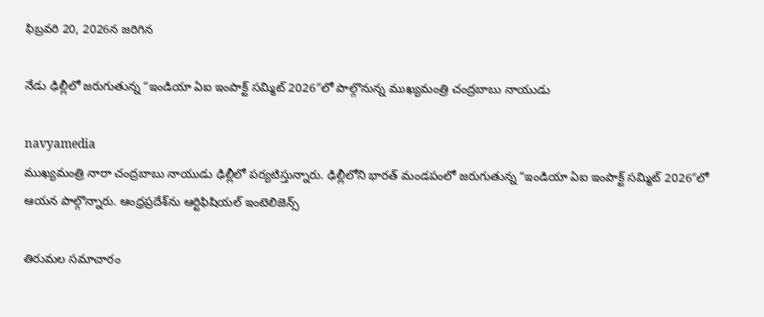ఫిబ్రవరి 20, 2026న జరిగిన

నేడు ఢిల్లీలో జరుగుతున్న “ఇండియా ఏఐ ఇంపాక్ట్ సమ్మిట్ 2026″లో పాల్గొనున్న ముఖ్యమంత్రి చంద్రబాబు నాయుడు

navyamedia
ముఖ్యమంత్రి నారా చంద్రబాబు నాయుడు ఢిల్లీలో పర్యటిస్తున్నారు. ఢిల్లీలోని భారత్ మండపంలో జరుగుతున్న “ఇండియా ఏఐ ఇంపాక్ట్ సమ్మిట్ 2026″లో ఆయన పాల్గొన్నారు. ఆంధ్రప్రదేశ్‌ను ఆర్టిఫిషియల్ ఇంటెలిజెన్స్

తిరుమల సమాచారం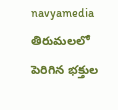navyamedia
తిరుమలలో పెరిగిన భక్తుల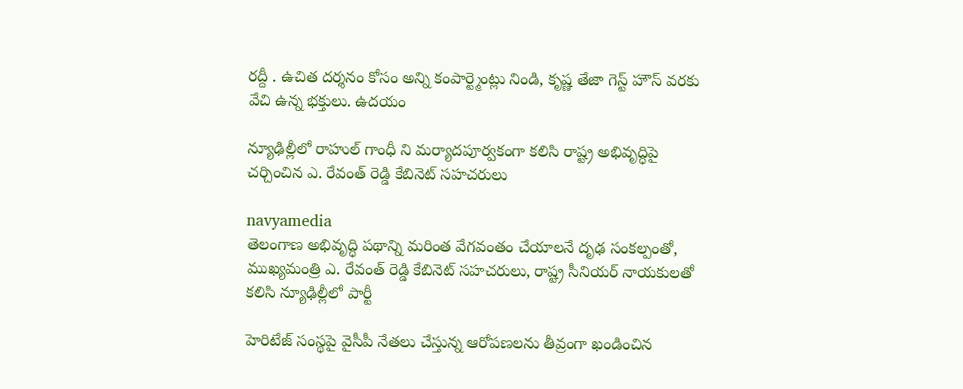రద్దీ . ఉచిత దర్శనం కోసం అన్ని కంపార్ట్మెంట్లు నిండి, కృష్ణ తేజా గెస్ట్ హౌస్ వరకు వేచి ఉన్న భక్తులు. ఉదయం

న్యూఢిల్లీలో రాహుల్ గాంధీ ని మర్యాదపూర్వకంగా కలిసి రాష్ట్ర అభివృద్ధిపై చర్చించిన ఎ. రేవంత్ రెడ్డి కేబినెట్ సహచరులు

navyamedia
తెలంగాణ అభివృద్ధి పథాన్ని మరింత వేగవంతం చేయాలనే దృఢ సంకల్పంతో, ముఖ్యమంత్రి ఎ. రేవంత్ రెడ్డి కేబినెట్ సహచరులు, రాష్ట్ర సీనియర్ నాయకులతో కలిసి న్యూఢిల్లీలో పార్టీ

హెరిటేజ్ సంస్థపై వైసీపీ నేతలు చేస్తున్న ఆరోపణలను తీవ్రంగా ఖండించిన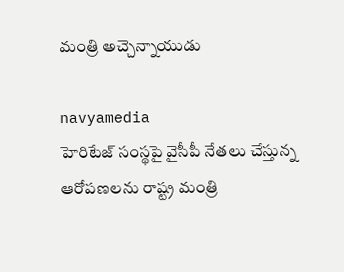మంత్రి అచ్చెన్నాయుడు

navyamedia
హెరిటేజ్ సంస్థపై వైసీపీ నేతలు చేస్తున్న ఆరోపణలను రాష్ట్ర మంత్రి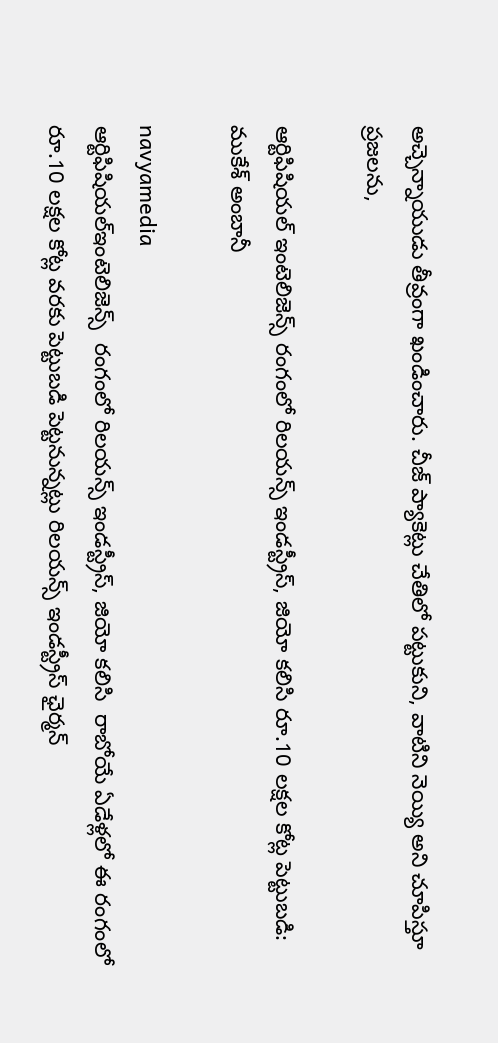అచ్చెన్నాయుడు తీవ్రంగా ఖండించారు. చీజ్ ప్యాకెట్లు చేతిలో పట్టుకుని, వాటిని నెయ్యి అని చూపిస్తూ ప్రజలను,

ఆర్టిఫిషియల్ ఇంటెలిజెన్స్ రంగంలో రిలయన్స్ ఇండస్ట్రీస్, జియో కలిసి రూ.10 లక్షల కోట్ల పెట్టుబడి: ముకేశ్ అంబానీ

navyamedia
ఆర్టిఫిషియల్ఇంటెలిజెన్స్  రంగంలో రిలయన్స్ ఇండస్ట్రీస్, జియో కలిసి  రాబోయే ఏడేళ్లలో ఈ రంగంలో రూ.10 లక్షల కోట్ల వరకు పెట్టుబడి పెట్టనున్నట్లు రిలయన్స్ ఇండస్ట్రీస్ ఛైర్మన్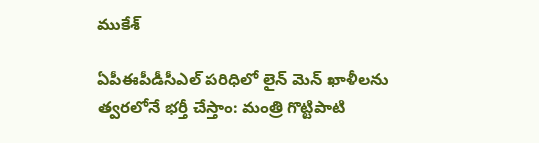ముకేశ్

ఏపీఈపీడీసీఎల్ పరిధిలో లైన్ మెన్ ఖాళీలను త్వరలోనే భర్తీ చేస్తాం: మంత్రి గొట్టిపాటి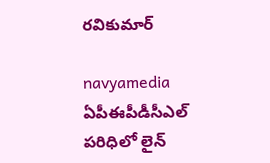రవికుమార్

navyamedia
ఏపీఈపీడీసీఎల్ పరిధిలో లైన్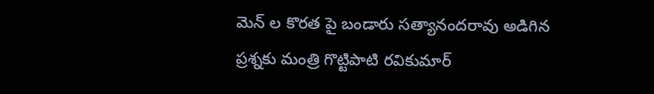మెన్ ల కొరత పై బండారు సత్యానందరావు అడిగిన ప్రశ్నకు మంత్రి గొట్టిపాటి రవికుమార్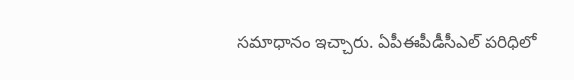సమాధానం ఇచ్చారు. ఏపీఈపీడీసీఎల్ పరిధిలో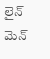లైన్ మెన్